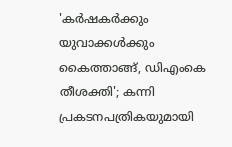'കർഷകർക്കും യുവാക്കൾക്കും കൈത്താങ്ങ്, ഡിഎംകെ തീശക്തി'; കന്നി പ്രകടനപത്രികയുമായി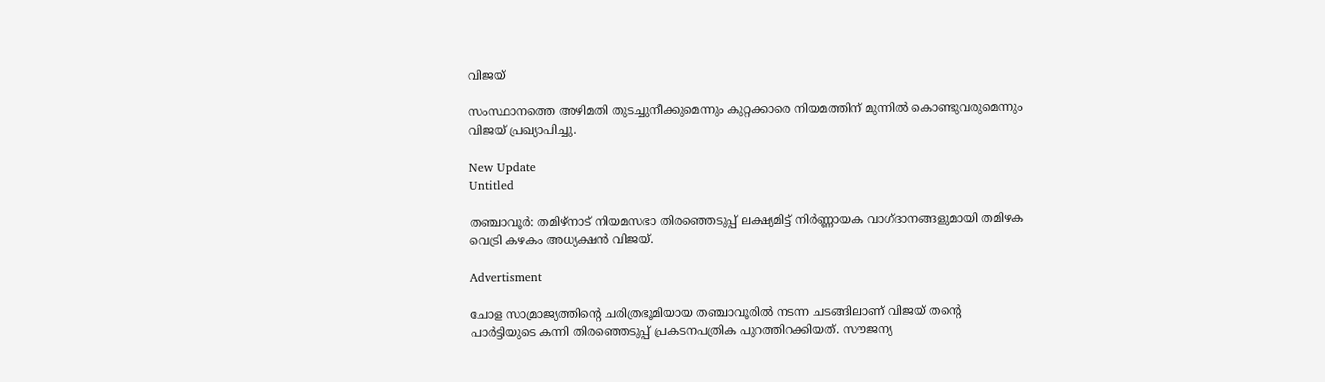വിജയ്

സംസ്ഥാനത്തെ അഴിമതി തുടച്ചുനീക്കുമെന്നും കുറ്റക്കാരെ നിയമത്തിന് മുന്നില്‍ കൊണ്ടുവരുമെന്നും വിജയ് പ്രഖ്യാപിച്ചു.

New Update
Untitled

തഞ്ചാവൂര്‍: തമിഴ്നാട് നിയമസഭാ തിരഞ്ഞെടുപ്പ് ലക്ഷ്യമിട്ട് നിര്‍ണ്ണായക വാഗ്ദാനങ്ങളുമായി തമിഴക വെട്രി കഴകം അധ്യക്ഷന്‍ വിജയ്.

Advertisment

ചോള സാമ്രാജ്യത്തിന്റെ ചരിത്രഭൂമിയായ തഞ്ചാവൂരില്‍ നടന്ന ചടങ്ങിലാണ് വിജയ് തന്റെ പാര്‍ട്ടിയുടെ കന്നി തിരഞ്ഞെടുപ്പ് പ്രകടനപത്രിക പുറത്തിറക്കിയത്. സൗജന്യ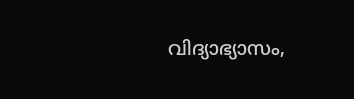വിദ്യാഭ്യാസം,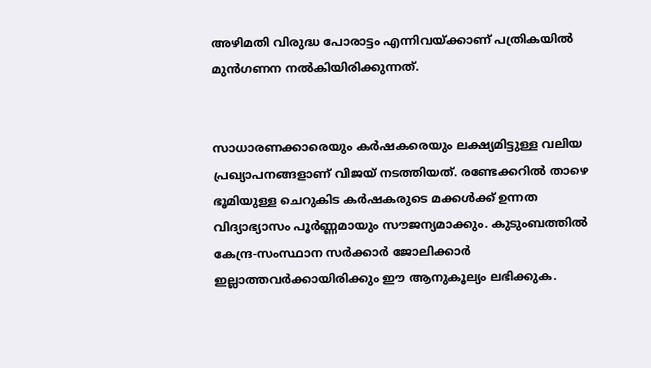അഴിമതി വിരുദ്ധ പോരാട്ടം എന്നിവയ്ക്കാണ് പത്രികയില്‍ മുന്‍ഗണന നല്‍കിയിരിക്കുന്നത്.


സാധാരണക്കാരെയും കര്‍ഷകരെയും ലക്ഷ്യമിട്ടുള്ള വലിയ പ്രഖ്യാപനങ്ങളാണ് വിജയ് നടത്തിയത്. രണ്ടേക്കറില്‍ താഴെ ഭൂമിയുള്ള ചെറുകിട കര്‍ഷകരുടെ മക്കള്‍ക്ക് ഉന്നത വിദ്യാഭ്യാസം പൂര്‍ണ്ണമായും സൗജന്യമാക്കും. കുടുംബത്തില്‍ കേന്ദ്ര-സംസ്ഥാന സര്‍ക്കാര്‍ ജോലിക്കാര്‍ ഇല്ലാത്തവര്‍ക്കായിരിക്കും ഈ ആനുകൂല്യം ലഭിക്കുക.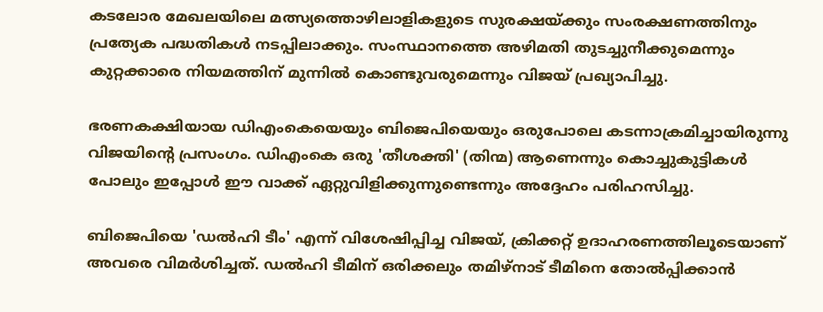കടലോര മേഖലയിലെ മത്സ്യത്തൊഴിലാളികളുടെ സുരക്ഷയ്ക്കും സംരക്ഷണത്തിനും പ്രത്യേക പദ്ധതികള്‍ നടപ്പിലാക്കും. സംസ്ഥാനത്തെ അഴിമതി തുടച്ചുനീക്കുമെന്നും കുറ്റക്കാരെ നിയമത്തിന് മുന്നില്‍ കൊണ്ടുവരുമെന്നും വിജയ് പ്രഖ്യാപിച്ചു.

ഭരണകക്ഷിയായ ഡിഎംകെയെയും ബിജെപിയെയും ഒരുപോലെ കടന്നാക്രമിച്ചായിരുന്നു വിജയിന്റെ പ്രസംഗം. ഡിഎംകെ ഒരു 'തീശക്തി' (തിന്മ) ആണെന്നും കൊച്ചുകുട്ടികള്‍ പോലും ഇപ്പോള്‍ ഈ വാക്ക് ഏറ്റുവിളിക്കുന്നുണ്ടെന്നും അദ്ദേഹം പരിഹസിച്ചു.

ബിജെപിയെ 'ഡല്‍ഹി ടീം' എന്ന് വിശേഷിപ്പിച്ച വിജയ്, ക്രിക്കറ്റ് ഉദാഹരണത്തിലൂടെയാണ് അവരെ വിമര്‍ശിച്ചത്. ഡല്‍ഹി ടീമിന് ഒരിക്കലും തമിഴ്നാട് ടീമിനെ തോല്‍പ്പിക്കാന്‍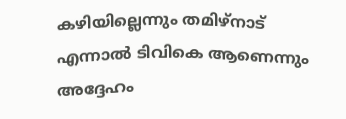കഴിയില്ലെന്നും തമിഴ്നാട് എന്നാല്‍ ടിവികെ ആണെന്നും അദ്ദേഹം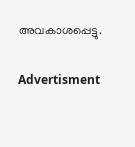അവകാശപ്പെട്ടു.

Advertisment